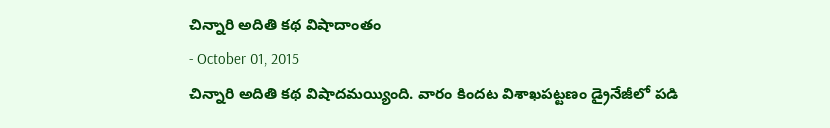చిన్నారి అదితి కథ విషాదాంతం
- October 01, 2015
చిన్నారి అదితి కథ విషాదమయ్యింది. వారం కిందట విశాఖపట్టణం డ్రైనేజీలో పడి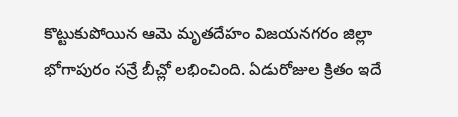కొట్టుకుపోయిన ఆమె మృతదేహం విజయనగరం జిల్లా భోగాపురం సన్రే బీచ్లో లభించింది. ఏడురోజుల క్రితం ఇదే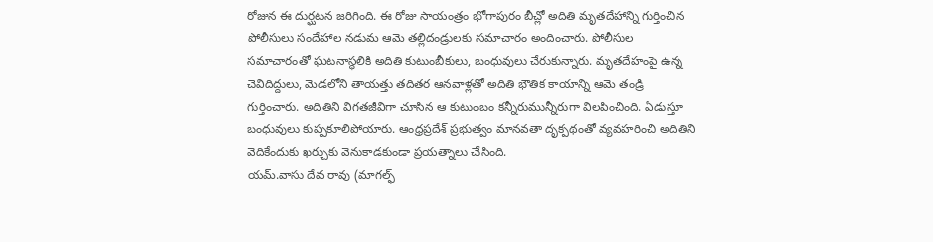రోజున ఈ దుర్ఘటన జరిగింది. ఈ రోజు సాయంత్రం భోగాపురం బీచ్లో అదితి మృతదేహాన్ని గుర్తించిన పోలీసులు సందేహాల నడుమ ఆమె తల్లిదండ్రులకు సమాచారం అందించారు. పోలీసుల సమాచారంతో ఘటనాస్థలికి అదితి కుటుంబీకులు, బంధువులు చేరుకున్నారు. మృతదేహంపై ఉన్న చెవిదిద్దులు, మెడలోని తాయత్తు తదితర ఆనవాళ్లతో అదితి భౌతిక కాయాన్ని ఆమె తండ్రి గుర్తించారు. అదితిని విగతజీవిగా చూసిన ఆ కుటుంబం కన్నీరుమున్నీరుగా విలపించింది. ఏడుస్తూ బంధువులు కుప్పకూలిపోయారు. ఆంధ్రప్రదేశ్ ప్రభుత్వం మానవతా దృక్పథంతో వ్యవహరించి అదితిని వెదికేందుకు ఖర్చుకు వెనుకాడకుండా ప్రయత్నాలు చేసింది.
యమ్.వాసు దేవ రావు (మాగల్ఫ్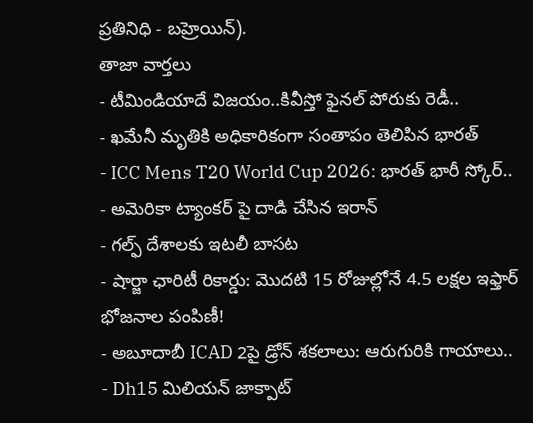ప్రతినిధి - బహ్రెయిన్).
తాజా వార్తలు
- టీమిండియాదే విజయం..కివీస్తో ఫైనల్ పోరుకు రెడీ..
- ఖమేనీ మృతికి అధికారికంగా సంతాపం తెలిపిన భారత్
- ICC Mens T20 World Cup 2026: భారత్ భారీ స్కోర్..
- అమెరికా ట్యాంకర్ పై దాడి చేసిన ఇరాన్
- గల్ఫ్ దేశాలకు ఇటలీ బాసట
- షార్జా ఛారిటీ రికార్డు: మొదటి 15 రోజుల్లోనే 4.5 లక్షల ఇఫ్తార్ భోజనాల పంపిణీ!
- అబూదాబీ ICAD 2పై డ్రోన్ శకలాలు: ఆరుగురికి గాయాలు..
- Dh15 మిలియన్ జాక్పాట్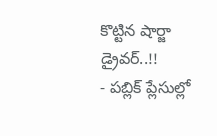కొట్టిన షార్జా డ్రైవర్..!!
- పబ్లిక్ ప్లేసుల్లో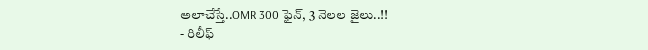అలాచేస్తే..OMR 300 ఫైన్, 3 నెలల జైలు..!!
- రిలీఫ్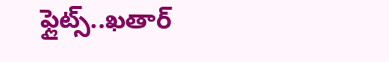ఫ్లైట్స్..ఖతార్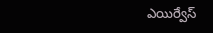ఎయిర్వేస్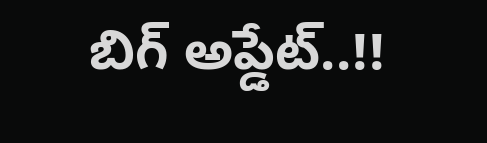బిగ్ అప్డేట్..!!